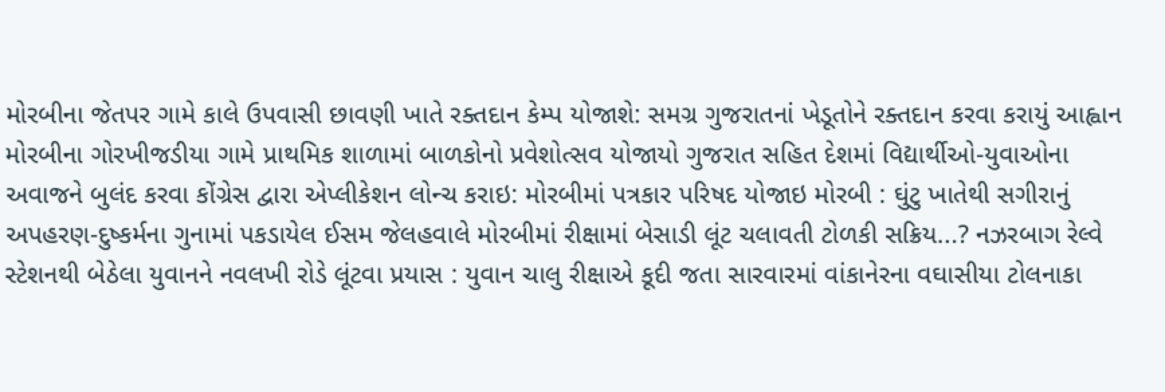મોરબીના જેતપર ગામે કાલે ઉપવાસી છાવણી ખાતે રક્તદાન કેમ્પ યોજાશે: સમગ્ર ગુજરાતનાં ખેડૂતોને રક્તદાન કરવા કરાયું આહ્વાન મોરબીના ગોરખીજડીયા ગામે પ્રાથમિક શાળામાં બાળકોનો પ્રવેશોત્સવ યોજાયો ગુજરાત સહિત દેશમાં વિદ્યાર્થીઓ-યુવાઓના અવાજને બુલંદ કરવા કોંગ્રેસ દ્વારા એપ્લીકેશન લોન્ચ કરાઇ: મોરબીમાં પત્રકાર પરિષદ યોજાઇ મોરબી : ઘુંટુ ખાતેથી સગીરાનું અપહરણ-દુષ્કર્મના ગુનામાં પકડાયેલ ઈસમ જેલહવાલે મોરબીમાં રીક્ષામાં બેસાડી લૂંટ ચલાવતી ટોળકી સક્રિય...? નઝરબાગ રેલ્વે સ્ટેશનથી બેઠેલા યુવાનને નવલખી રોડે લૂંટવા પ્રયાસ : યુવાન ચાલુ રીક્ષાએ કૂદી જતા સારવારમાં વાંકાનેરના વઘાસીયા ટોલનાકા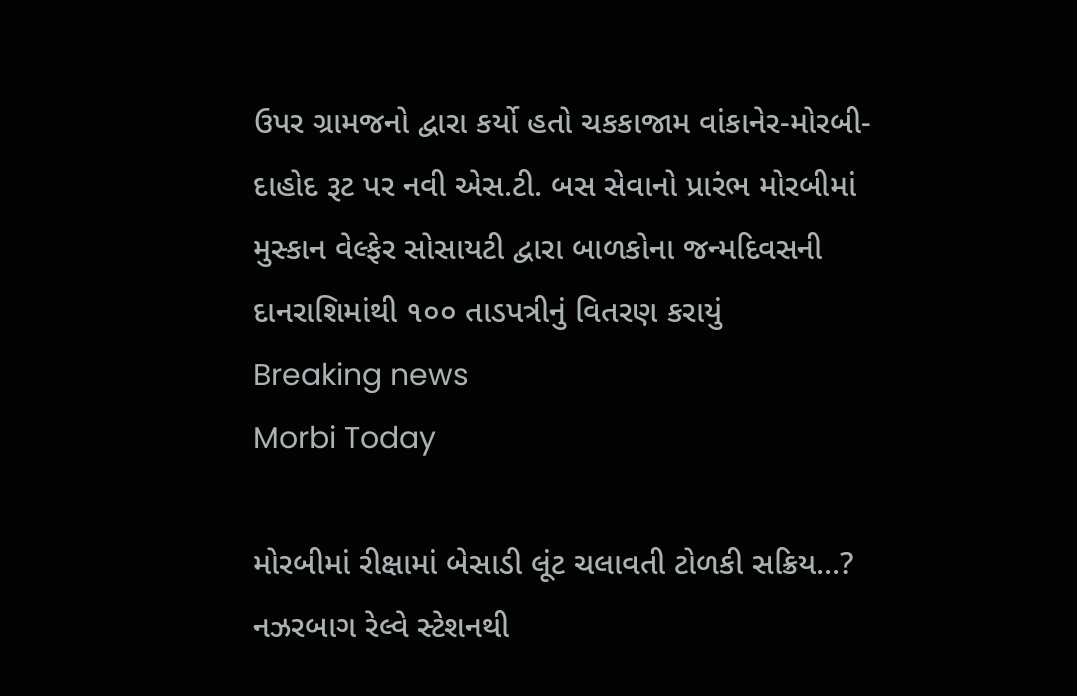ઉપર ગ્રામજનો દ્વારા કર્યો હતો ચકકાજામ વાંકાનેર-મોરબી-દાહોદ રૂટ પર નવી એસ.ટી. બસ સેવાનો પ્રારંભ મોરબીમાં મુસ્કાન વેલ્ફેર સોસાયટી દ્વારા બાળકોના જન્મદિવસની દાનરાશિમાંથી ૧૦૦ તાડપત્રીનું વિતરણ કરાયું
Breaking news
Morbi Today

મોરબીમાં રીક્ષામાં બેસાડી લૂંટ ચલાવતી ટોળકી સક્રિય...? નઝરબાગ રેલ્વે સ્ટેશનથી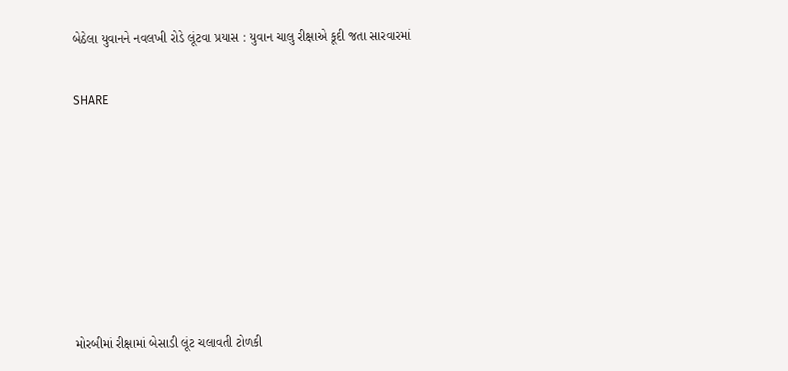બેઠેલા યુવાનને નવલખી રોડે લૂંટવા પ્રયાસ : યુવાન ચાલુ રીક્ષાએ કૂદી જતા સારવારમાં


SHARE











મોરબીમાં રીક્ષામાં બેસાડી લૂંટ ચલાવતી ટોળકી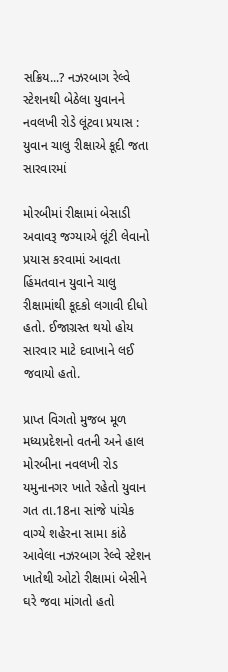સક્રિય...? નઝરબાગ રેલ્વે સ્ટેશનથી બેઠેલા યુવાનને નવલખી રોડે લૂંટવા પ્રયાસ : યુવાન ચાલુ રીક્ષાએ કૂદી જતા સારવારમાં

મોરબીમાં રીક્ષામાં બેસાડી અવાવરૂ જગ્યાએ લૂંટી લેવાનો પ્રયાસ કરવામાં આવતા હિંમતવાન યુવાને ચાલુ રીક્ષામાંથી કૂદકો લગાવી દીધો હતો. ઈજાગ્રસ્ત થયો હોય સારવાર માટે દવાખાને લઈ જવાયો હતો.

પ્રાપ્ત વિગતો મુજબ મૂળ મધ્યપ્રદેશનો વતની અને હાલ મોરબીના નવલખી રોડ યમુનાનગર ખાતે રહેતો યુવાન ગત તા.18ના સાંજે પાંચેક વાગ્યે શહેરના સામા કાંઠે આવેલા નઝરબાગ રેલ્વે સ્ટેશન ખાતેથી ઓટો રીક્ષામાં બેસીને ઘરે જવા માંગતો હતો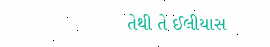તેથી તે ઈલીયાસ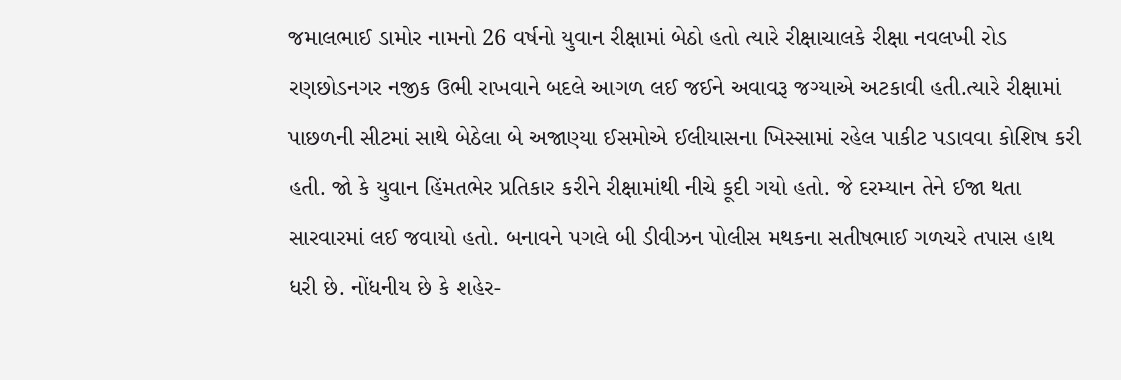જમાલભાઈ ડામોર નામનો 26 વર્ષનો યુવાન રીક્ષામાં બેઠો હતો ત્યારે રીક્ષાચાલકે રીક્ષા નવલખી રોડ રણછોડનગર નજીક ઉભી રાખવાને બદલે આગળ લઈ જઈને અવાવરૂ જગ્યાએ અટકાવી હતી.ત્યારે રીક્ષામાં પાછળની સીટમાં સાથે બેઠેલા બે અજાણ્યા ઈસમોએ ઈલીયાસના ખિસ્સામાં રહેલ પાકીટ પડાવવા કોશિષ કરી હતી. જો કે યુવાન હિંમતભેર પ્રતિકાર કરીને રીક્ષામાંથી નીચે કૂદી ગયો હતો. જે દરમ્યાન તેને ઈજા થતા સારવારમાં લઈ જવાયો હતો. બનાવને પગલે બી ડીવીઝન પોલીસ મથકના સતીષભાઈ ગળચરે તપાસ હાથ ધરી છે. નોંધનીય છે કે શહેર-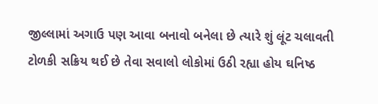જીલ્લામાં અગાઉ પણ આવા બનાવો બનેલા છે ત્યારે શું લૂંટ ચલાવતી ટોળકી સક્રિય થઈ છે તેવા સવાલો લોકોમાં ઉઠી રહ્યા હોય ઘનિષ્ઠ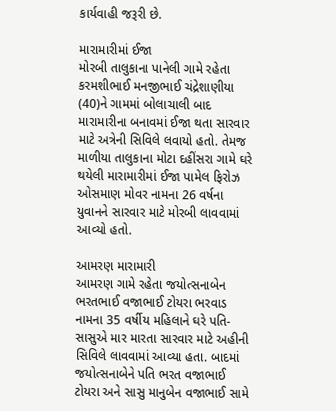કાર્યવાહી જરૂરી છે.

મારામારીમાં ઈજા
મોરબી તાલુકાના પાનેલી ગામે રહેતા કરમશીભાઈ મનજીભાઈ ચંદ્રેશાણીયા (40)ને ગામમાં બોલાચાલી બાદ મારામારીના બનાવમાં ઈજા થતા સારવાર માટે અત્રેની સિવિલે લવાયો હતો. તેમજ માળીયા તાલુકાના મોટા દહીંસરા ગામે ઘરે થયેલી મારામારીમાં ઈજા પામેલ ફિરોઝ ઓસમાણ મોવર નામના 26 વર્ષના યુવાનને સારવાર માટે મોરબી લાવવામાં આવ્યો હતો.

આમરણ મારામારી
આમરણ ગામે રહેતા જયોત્સનાબેન ભરતભાઈ વજાભાઈ ટોયરા ભરવાડ નામના 35 વર્ષીય મહિલાને ઘરે પતિ-સાસુએ માર મારતા સારવાર માટે અહીની સિવિલે લાવવામાં આવ્યા હતા. બાદમાં જયોત્સનાબેને પતિ ભરત વજાભાઈ ટોયરા અને સાસુ માનુબેન વજાભાઈ સામે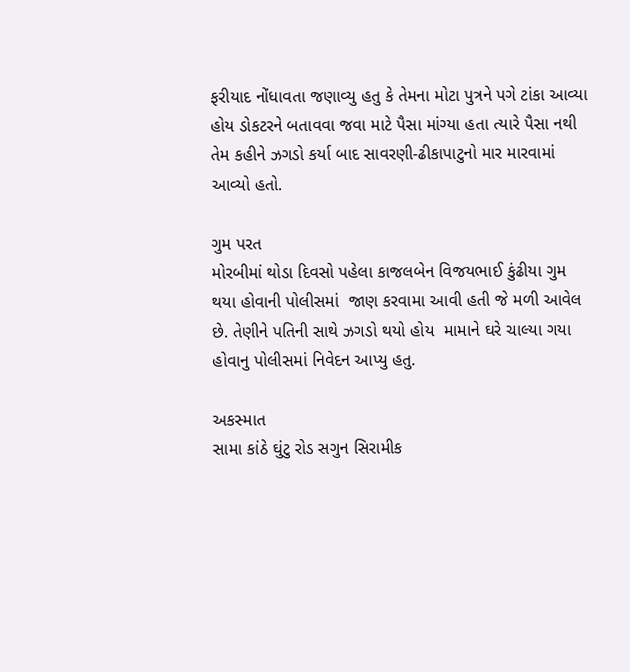ફરીયાદ નોંધાવતા જણાવ્યુ હતુ કે તેમના મોટા પુત્રને પગે ટાંકા આવ્યા હોય ડોકટરને બતાવવા જવા માટે પૈસા માંગ્યા હતા ત્યારે પૈસા નથી તેમ કહીને ઝગડો કર્યા બાદ સાવરણી-ઢીકાપાટુનો માર મારવામાં આવ્યો હતો.

ગુમ પરત
મોરબીમાં થોડા દિવસો પહેલા કાજલબેન વિજયભાઈ કુંઢીયા ગુમ થયા હોવાની પોલીસમાં  જાણ કરવામા આવી હતી જે મળી આવેલ છે. તેણીને પતિની સાથે ઝગડો થયો હોય  મામાને ઘરે ચાલ્યા ગયા હોવાનુ પોલીસમાં નિવેદન આપ્યુ હતુ.

અકસ્માત
સામા કાંઠે ઘુંટુ રોડ સગુન સિરામીક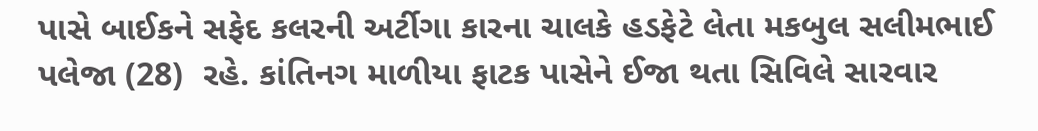પાસે બાઈકને સફેદ કલરની અર્ટીગા કારના ચાલકે હડફેટે લેતા મકબુલ સલીમભાઈ પલેજા (28)  રહે. કાંતિનગ માળીયા ફાટક પાસેને ઈજા થતા સિવિલે સારવાર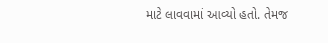માટે લાવવામાં આવ્યો હતો. તેમજ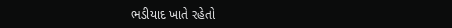ભડીયાદ ખાતે રહેતો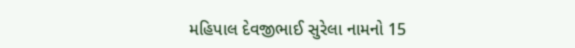મહિપાલ દેવજીભાઈ સુરેલા નામનો 15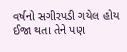વર્ષનો સગીરપડી ગયેલ હોય ઈજા થતા તેને પણ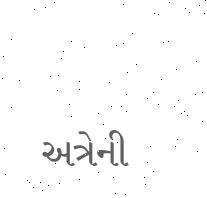અત્રેની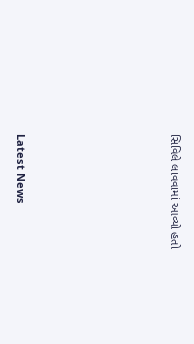સિવિલે લાવવામાં આવ્યો હતો






Latest News